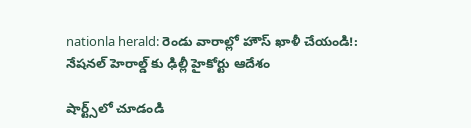nationla herald: రెండు వారాల్లో హౌస్‌ ఖాళీ చేయండి!: నేషనల్‌ హెరాల్డ్‌ కు ఢిల్లీ హైకోర్టు ఆదేశం

షార్ట్స్‌లో చూడండి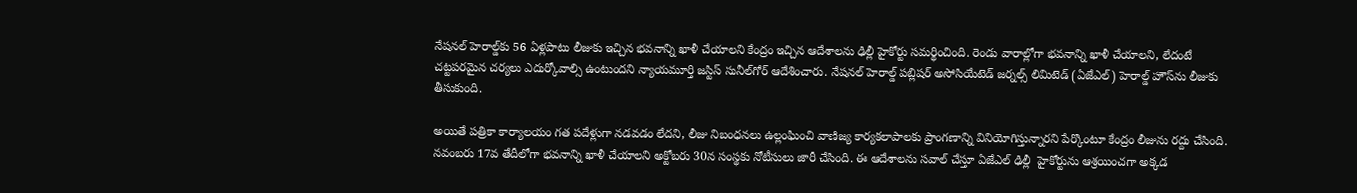నేషనల్‌ హెరాల్డ్‌కు 56 ఏళ్లపాటు లీజుకు ఇచ్చిన భవనాన్ని ఖాళీ చేయాలని కేంద్రం ఇచ్చిన ఆదేశాలను ఢిల్లీ హైకోర్టు సమర్థించింది. రెండు వారాల్లోగా భవనాన్ని ఖాళీ చేయాలని, లేదంటే చట్టపరమైన చర్యలు ఎదుర్కోవాల్సి ఉంటుందని న్యాయమూర్తి జస్టిస్‌ సునీల్‌గోర్‌ ఆదేశించారు. నేషనల్‌ హెరాల్డ్‌ పబ్లిషర్‌ అసోసియేటెడ్‌ జర్నల్స్‌ లిమిటెడ్‌ (ఏజేఎల్‌) హెరాల్డ్‌ హౌస్‌ను లీజుకు తీసుకుంది.

అయితే పత్రికా కార్యాలయం గత పదేళ్లుగా నడవడం లేదని, లీజు నిబంధనలు ఉల్లంఘించి వాణిజ్య కార్యకలాపాలకు ప్రాంగణాన్ని వినియోగిస్తున్నారని పేర్కొంటూ కేంద్రం లీజును రద్దు చేసింది. నవంబరు 17వ తేదీలోగా భవనాన్ని ఖాళీ చేయాలని అక్టోబరు 30న సంస్థకు నోటీసులు జారీ చేసింది. ఈ ఆదేశాలను సవాల్‌ చేస్తూ ఏజేఎల్‌ ఢిల్లీ  హైకోర్టును ఆశ్రయించగా అక్కడ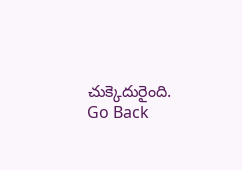చుక్కెదురైంది.
Go Back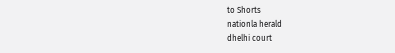to Shorts
nationla herald
dhelhi court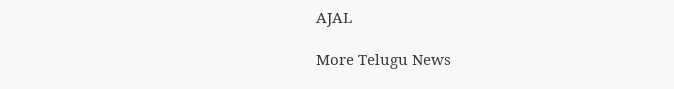AJAL

More Telugu News